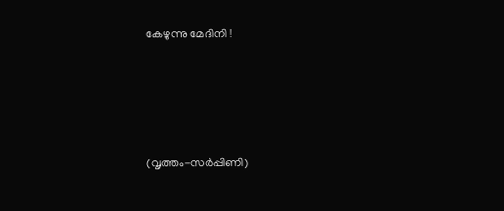കേഴുന്നു മേദിനി !




(വൃത്തം-സർപ്പിണി)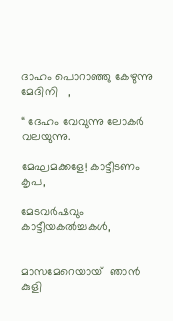ദാഹം പൊറാഞ്ഞു കേഴുന്നു  മേദിനി   ,

“ ദേഹം വേവുന്നു ലോകർ   വലയുന്നു.

മേഘമക്കളേ! കാട്ടീടണം കൃപ,

മേടവർഷവും കാട്ടീയകൽച്ചകൾ,


മാസമേറെയായ്  ഞാൻ  കുളി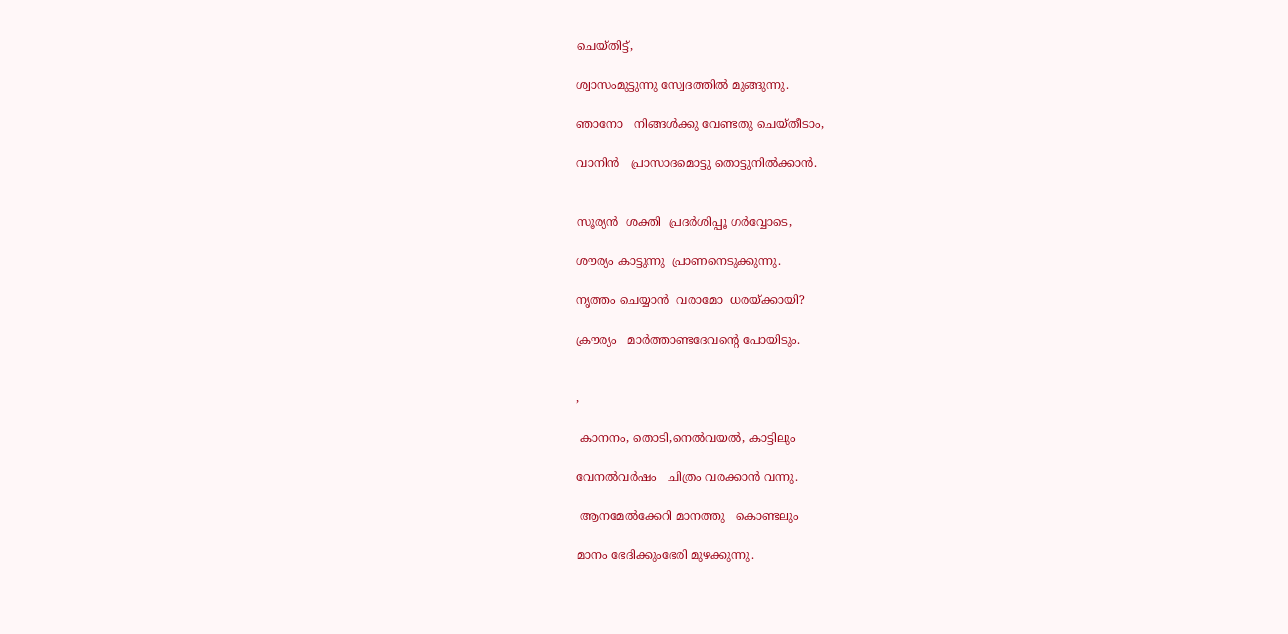ചെയ്തിട്ട്,

ശ്വാസംമുട്ടുന്നു സ്വേദത്തിൽ മുങ്ങുന്നു.

ഞാനോ   നിങ്ങൾക്കു വേണ്ടതു ചെയ്തീടാം,

വാനിൻ   പ്രാസാദമൊട്ടു തൊട്ടുനിൽക്കാൻ.


സൂര്യൻ  ശക്തി  പ്രദർശിപ്പൂ ഗർവ്വോടെ,

ശൗര്യം കാട്ടുന്നു  പ്രാണനെടുക്കുന്നു.

നൃത്തം ചെയ്യാൻ  വരാമോ  ധരയ്ക്കായി?

ക്രൗര്യം   മാർത്താണ്ടദേവന്റെ പോയിടും.


,

 കാനനം, തൊടി,നെൽവയൽ, കാട്ടിലും

വേനൽവർഷം   ചിത്രം വരക്കാൻ വന്നു.

 ആനമേൽക്കേറി മാനത്തു   കൊണ്ടലും

മാനം ഭേദിക്കുംഭേരി മുഴക്കുന്നു.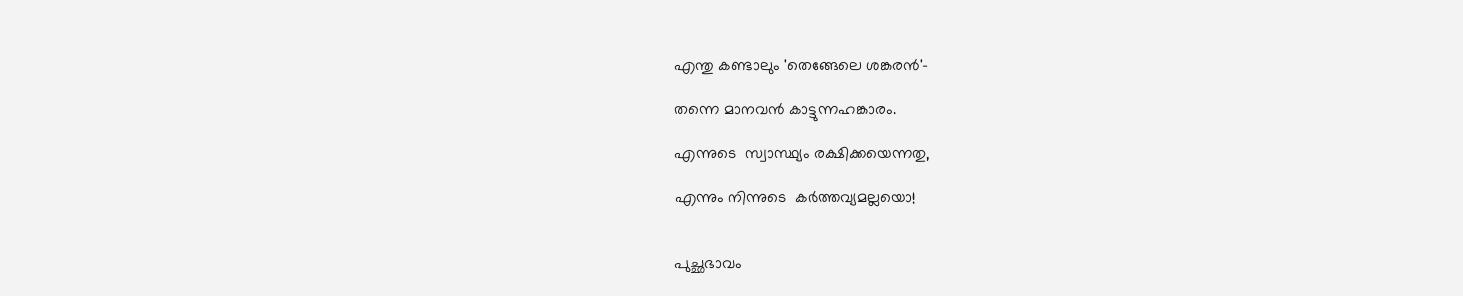എന്തു കണ്ടാലും 'തെങ്ങേലെ ശങ്കരൻ'-

തന്നെ മാനവൻ കാട്ടുന്നഹങ്കാരം.

എന്നുടെ  സ്വാസ്ഥ്യം രക്ഷിക്കയെന്നതു,

എന്നും നിന്നുടെ  കർത്തവ്യമല്ലയൊ!


പുച്ഛഭാവം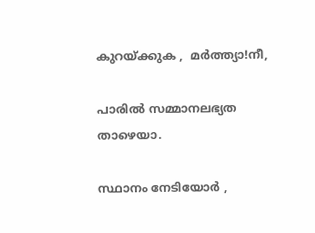കുറയ്ക്കുക ,  മർത്ത്യാ!നീ,

പാരിൽ സമ്മാനലഭ്യത  താഴെയാ.

സ്ഥാനം നേടിയോർ ,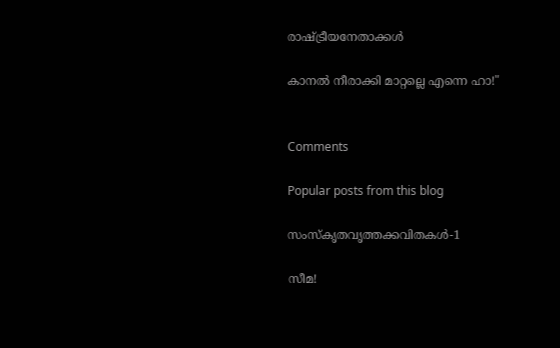രാഷ്ട്രീയനേതാക്കൾ

കാനൽ നീരാക്കി മാറ്റല്ലെ എന്നെ ഹാ!"


Comments

Popular posts from this blog

സംസ്‌കൃതവൃത്തക്കവിതകൾ-1

സീമ!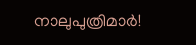നാലുപുത്രിമാർ!